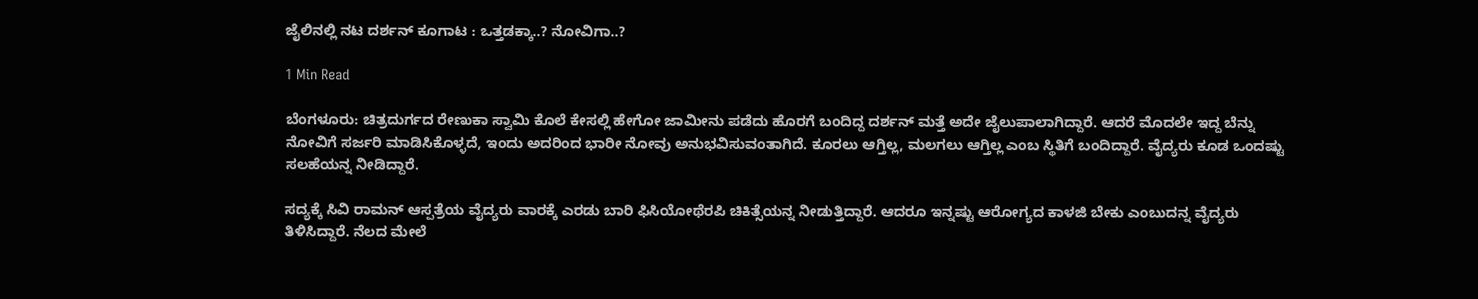ಜೈಲಿನಲ್ಲಿ ನಟ ದರ್ಶನ್ ಕೂಗಾಟ : ಒತ್ತಡಕ್ಕಾ..? ನೋವಿಗಾ..?

1 Min Read

ಬೆಂಗಳೂರು: ಚಿತ್ರದುರ್ಗದ ರೇಣುಕಾ ಸ್ವಾಮಿ ಕೊಲೆ ಕೇಸಲ್ಲಿ ಹೇಗೋ ಜಾಮೀನು ಪಡೆದು ಹೊರಗೆ ಬಂದಿದ್ದ ದರ್ಶನ್ ಮತ್ತೆ ಅದೇ ಜೈಲುಪಾಲಾಗಿದ್ದಾರೆ. ಆದರೆ ಮೊದಲೇ ಇದ್ದ ಬೆನ್ನು ನೋವಿಗೆ ಸರ್ಜರಿ ಮಾಡಿಸಿಕೊಳ್ಳದೆ, ಇಂದು ಅದರಿಂದ ಭಾರೀ ನೋವು ಅನುಭವಿಸುವಂತಾಗಿದೆ. ಕೂರಲು ಆಗ್ತಿಲ್ಲ, ಮಲಗಲು ಆಗ್ತಿಲ್ಲ ಎಂಬ ಸ್ಥಿತಿಗೆ ಬಂದಿದ್ದಾರೆ. ವೈದ್ಯರು ಕೂಡ ಒಂದಷ್ಟು ಸಲಹೆಯನ್ನ ನೀಡಿದ್ದಾರೆ.

ಸದ್ಯಕ್ಕೆ ಸಿವಿ ರಾಮನ್ ಆಸ್ಪತ್ರೆಯ ವೈದ್ಯರು ವಾರಕ್ಕೆ ಎರಡು ಬಾರಿ ಫಿಸಿಯೋಥೆರಪಿ ಚಿಕಿತ್ಸೆಯನ್ನ ನೀಡುತ್ತಿದ್ದಾರೆ. ಆದರೂ ಇನ್ನಷ್ಟು ಆರೋಗ್ಯದ ಕಾಳಜಿ ಬೇಕು ಎಂಬುದನ್ನ ವೈದ್ಯರು ತಿಳಿಸಿದ್ದಾರೆ. ನೆಲದ ಮೇಲೆ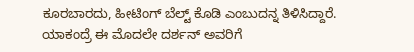ಕೂರಬಾರದು, ಹೀಟಿಂಗ್ ಬೆಲ್ಟ್ ಕೊಡಿ ಎಂಬುದನ್ನ ತಿಳಿಸಿದ್ದಾರೆ. ಯಾಕಂದ್ರೆ ಈ ಮೊದಲೇ ದರ್ಶನ್ ಅವರಿಗೆ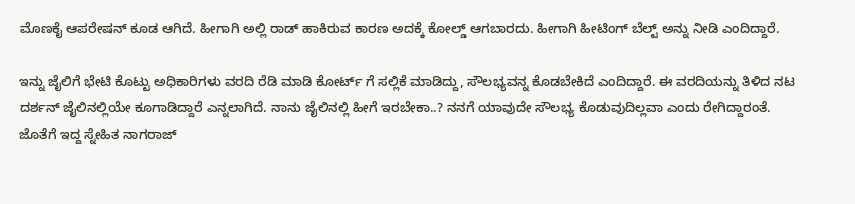ಮೊಣಕೈ ಆಪರೇಷನ್ ಕೂಡ ಆಗಿದೆ. ಹೀಗಾಗಿ ಅಲ್ಲಿ ರಾಡ್ ಹಾಕಿರುವ ಕಾರಣ ಅದಕ್ಕೆ ಕೋಲ್ಡ್ ಆಗಬಾರದು. ಹೀಗಾಗಿ ಹೀಟಿಂಗ್ ಬೆಲ್ಟ್ ಅನ್ನು ನೀಡಿ ಎಂದಿದ್ದಾರೆ.

ಇನ್ನು ಜೈಲಿಗೆ ಭೇಟಿ ಕೊಟ್ಟು ಅಧಿಕಾರಿಗಳು ವರದಿ ರೆಡಿ ಮಾಡಿ ಕೋರ್ಟ್ ಗೆ ಸಲ್ಲಿಕೆ ಮಾಡಿದ್ದು, ಸೌಲಭ್ಯವನ್ನ ಕೊಡಬೇಕಿದೆ ಎಂದಿದ್ದಾರೆ. ಈ ವರದಿಯನ್ನು ತಿಳಿದ ನಟ ದರ್ಶನ್ ಜೈಲಿನಲ್ಲಿಯೇ ಕೂಗಾಡಿದ್ದಾರೆ ಎನ್ನಲಾಗಿದೆ. ನಾನು ಜೈಲಿನಲ್ಲಿ ಹೀಗೆ ಇರಬೇಕಾ..? ನನಗೆ ಯಾವುದೇ ಸೌಲಭ್ಯ ಕೊಡುವುದಿಲ್ಲವಾ ಎಂದು ರೇಗಿದ್ದಾರಂತೆ. ಜೊತೆಗೆ ಇದ್ದ ಸ್ನೇಹಿತ ನಾಗರಾಜ್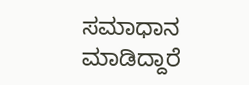ಸಮಾಧಾನ ಮಾಡಿದ್ದಾರೆ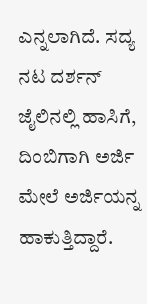ಎನ್ನಲಾಗಿದೆ. ಸದ್ಯ ನಟ ದರ್ಶನ್ ಜೈಲಿನಲ್ಲಿ ಹಾಸಿಗೆ, ದಿಂಬಿಗಾಗಿ ಅರ್ಜಿ ಮೇಲೆ ಅರ್ಜಿಯನ್ನ ಹಾಕುತ್ತಿದ್ದಾರೆ.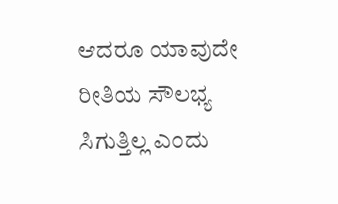ಆದರೂ ಯಾವುದೇ ರೀತಿಯ ಸೌಲಭ್ಯ ಸಿಗುತ್ತಿಲ್ಲ ಎಂದು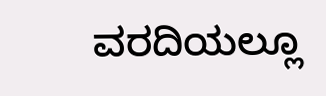ವರದಿಯಲ್ಲೂ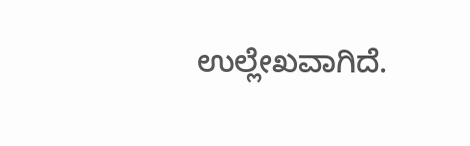ಉಲ್ಲೇಖವಾಗಿದೆ.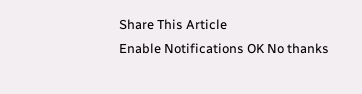Share This Article
Enable Notifications OK No thanks